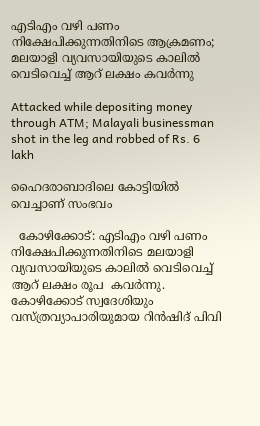എടിഎം വഴി പണം നിക്ഷേപിക്കുന്നതിനിടെ ആക്രമണം; മലയാളി വ്യവസായിയുടെ കാലില്‍ വെടിവെച്ച് ആറ് ലക്ഷം കവര്‍ന്നു

Attacked while depositing money through ATM; Malayali businessman shot in the leg and robbed of Rs. 6 lakh

ഹൈദരാബാദിലെ കോട്ടിയില്‍ വെച്ചാണ് സംഭവം

  കോഴിക്കോട്: എടിഎം വഴി പണം നിക്ഷേപിക്കുന്നതിനിടെ മലയാളി വ്യവസായിയുടെ കാലില്‍ വെടിവെച്ച് ആറ് ലക്ഷം രൂപ  കവര്‍ന്നു. കോഴിക്കോട് സ്വദേശിയും വസ്ത്രവ്യാപാരിയുമായ റിന്‍ഷിദ് പിവി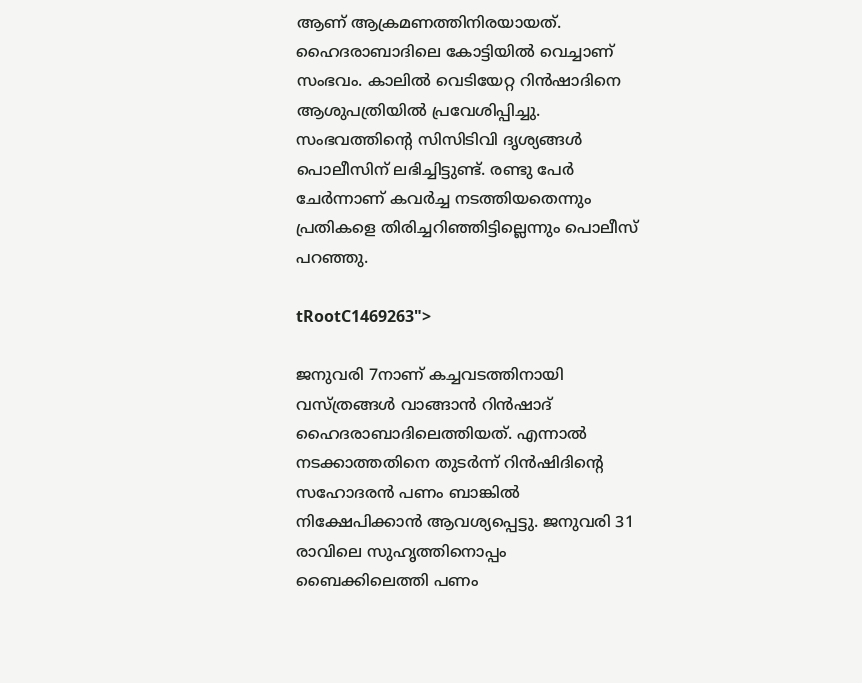ആണ് ആക്രമണത്തിനിരയായത്. ഹൈദരാബാദിലെ കോട്ടിയില്‍ വെച്ചാണ് സംഭവം. കാലില്‍ വെടിയേറ്റ റിന്‍ഷാദിനെ ആശുപത്രിയില്‍ പ്രവേശിപ്പിച്ചു. സംഭവത്തിന്റെ സിസിടിവി ദൃശ്യങ്ങള്‍ പൊലീസിന് ലഭിച്ചിട്ടുണ്ട്. രണ്ടു പേര്‍ ചേര്‍ന്നാണ് കവര്‍ച്ച നടത്തിയതെന്നും പ്രതികളെ തിരിച്ചറിഞ്ഞിട്ടില്ലെന്നും പൊലീസ് പറഞ്ഞു.

tRootC1469263">

ജനുവരി 7നാണ് കച്ചവടത്തിനായി വസ്ത്രങ്ങള്‍ വാങ്ങാന്‍ റിന്‍ഷാദ് ഹൈദരാബാദിലെത്തിയത്. എന്നാല്‍ നടക്കാത്തതിനെ തുടര്‍ന്ന് റിന്‍ഷിദിന്റെ സഹോദരന്‍ പണം ബാങ്കില്‍ നിക്ഷേപിക്കാന്‍ ആവശ്യപ്പെട്ടു. ജനുവരി 31 രാവിലെ സുഹൃത്തിനൊപ്പം ബൈക്കിലെത്തി പണം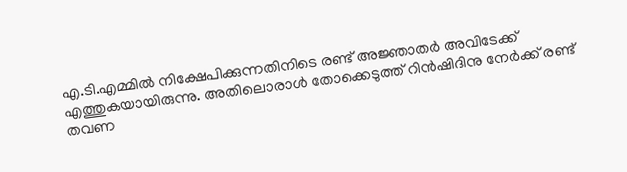എ.ടി.എമ്മില്‍ നിക്ഷേപിക്കുന്നതിനിടെ രണ്ട് അജ്ഞാതര്‍ അവിടേക്ക് എത്തുകയായിരുന്നു. അതിലൊരാള്‍ തോക്കെടുത്ത് റിന്‍ഷിദിനു നേര്‍ക്ക് രണ്ട് തവണ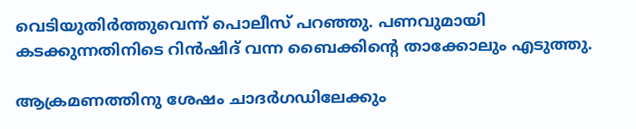വെടിയുതിര്‍ത്തുവെന്ന് പൊലീസ് പറഞ്ഞു. പണവുമായി കടക്കുന്നതിനിടെ റിന്‍ഷിദ് വന്ന ബൈക്കിന്റെ താക്കോലും എടുത്തു.

ആക്രമണത്തിനു ശേഷം ചാദര്‍ഗഡിലേക്കും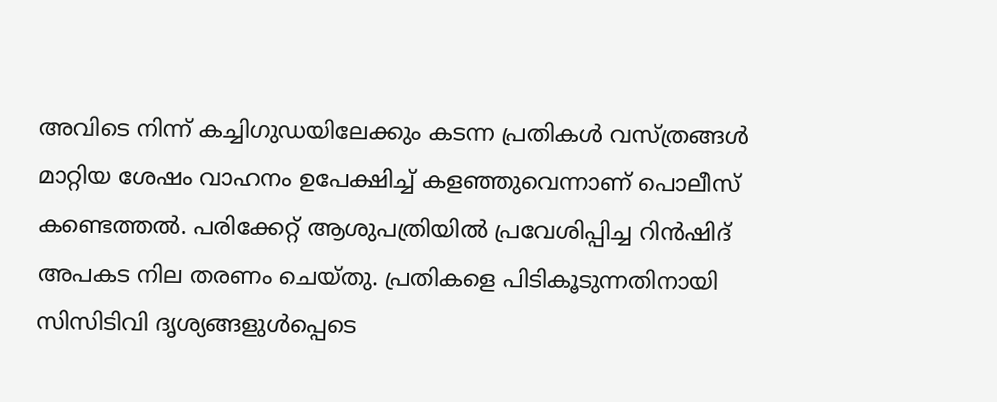അവിടെ നിന്ന് കച്ചിഗുഡയിലേക്കും കടന്ന പ്രതികള്‍ വസ്ത്രങ്ങള്‍ മാറ്റിയ ശേഷം വാഹനം ഉപേക്ഷിച്ച് കളഞ്ഞുവെന്നാണ് പൊലീസ് കണ്ടെത്തല്‍. പരിക്കേറ്റ് ആശുപത്രിയില്‍ പ്രവേശിപ്പിച്ച റിന്‍ഷിദ് അപകട നില തരണം ചെയ്തു. പ്രതികളെ പിടികൂടുന്നതിനായി സിസിടിവി ദൃശ്യങ്ങളുള്‍പ്പെടെ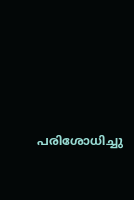പരിശോധിച്ചു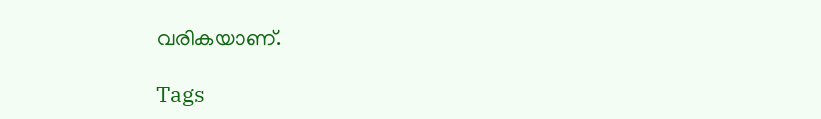വരികയാണ്.

Tags